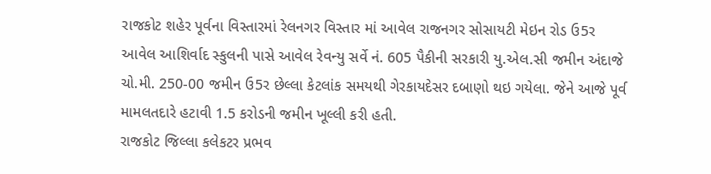રાજકોટ શહેર પૂર્વના વિસ્તારમાં રેલનગર વિસ્તાર માં આવેલ રાજનગર સોસાયટી મેઇન રોડ ઉ5ર આવેલ આશિર્વાદ સ્કુલની પાસે આવેલ રેવન્યુ સર્વે નં. 605 પૈકીની સરકારી યુ.એલ.સી જમીન અંદાજે ચો.મી. 250-00 જમીન ઉ5ર છેલ્લા કેટલાંક સમયથી ગેરકાયદેસર દબાણો થઇ ગયેલા. જેને આજે પૂર્વ મામલતદારે હટાવી 1.5 કરોડની જમીન ખૂલ્લી કરી હતી.
રાજકોટ જિલ્લા કલેકટર પ્રભવ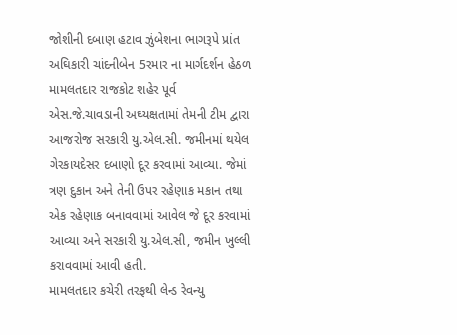જોશીની દબાણ હટાવ ઝુંબેશના ભાગરૂપે પ્રાંત અઘિકારી ચાંદનીબેન 5રમાર ના માર્ગદર્શન હેઠળ મામલતદાર રાજકોટ શહેર પૂર્વ એસ.જે.ચાવડાની અઘ્યક્ષતામાં તેમની ટીમ દ્વારા આજરોજ સરકારી યુ.એલ.સી. જમીનમાં થયેલ ગેરકાયદેસર દબાણો દૂર કરવામાં આવ્યા. જેમાં ત્રણ દુકાન અને તેની ઉપર રહેણાક મકાન તથા એક રહેણાક બનાવવામાં આવેલ જે દૂર કરવામાં આવ્યા અને સરકારી યુ.એલ.સી, જમીન ખુલ્લી કરાવવામાં આવી હતી.
મામલતદાર કચેરી તરફથી લેન્ડ રેવન્યુ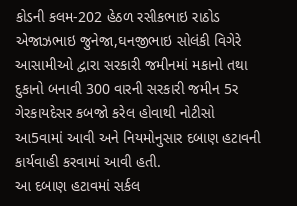કોડની કલમ-202 હેઠળ રસીકભાઇ રાઠોડ એજાઝભાઇ જુનેજા,ઘનજીભાઇ સોલંકી વિગેરે આસામીઓ દ્વારા સરકારી જમીનમાં મકાનો તથા દુકાનો બનાવી 300 વારની સરકારી જમીન 5ર ગેરકાયદેસર કબજો કરેલ હોવાથી નોટીસો આ5વામાં આવી અને નિયમોનુસાર દબાણ હટાવની કાર્યવાહી કરવામાં આવી હતી.
આ દબાણ હટાવમાં સર્કલ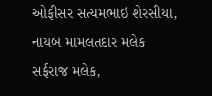ઓફીસર સત્યમભાઇ શેરસીયા, નાયબ મામલતદાર મલેક સર્ફરાજ મલેક,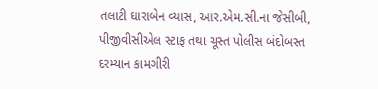તલાટી ઘારાબેન વ્યાસ, આર.એમ.સી.ના જેસીબી, પીજીવીસીએલ સ્ટાફ તથા ચૂસ્ત પોલીસ બંદોબસ્ત દરમ્યાન કામગીરી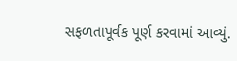સફળતાપૂર્વક પૂર્ણ કરવામાં આવ્યું.